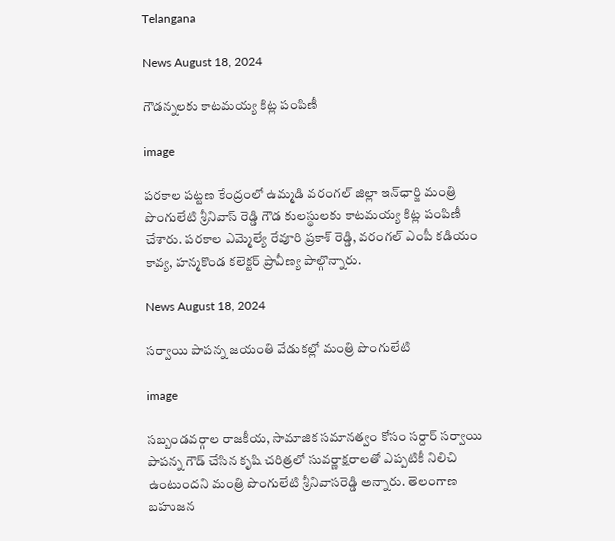Telangana

News August 18, 2024

గౌడన్నలకు కాటమయ్య కిట్ల పంపిణీ

image

పరకాల పట్టణ కేంద్రంలో ఉమ్మడి వరంగల్ జిల్లా ఇన్‌ఛార్జి మంత్రి పొంగులేటి శ్రీనివాస్ రెడ్డి గౌడ కులస్థులకు కాటమయ్య కిట్ల పంపిణీ చేశారు. పరకాల ఎమ్మెల్యే రేవూరి ప్రకాశ్ రెడ్డి, వరంగల్ ఎంపీ కడియం కావ్య, హన్మకొండ కలెక్టర్ ప్రావీణ్య పాల్గొన్నారు.

News August 18, 2024

సర్వాయి పాపన్న జయంతి వేడుకల్లో మంత్రి పొంగులేటి

image

సబ్బండవర్గాల రాజకీయ, సామాజిక సమానత్వం కోసం సర్దార్ సర్వాయి పాపన్న గౌడ్ చేసిన కృషి చరిత్రలో సువర్ణాక్షరాలతో ఎప్పటికీ నిలిచి ఉంటుందని మంత్రి పొంగులేటి శ్రీనివాసరెడ్డి అన్నారు. తెలంగాణ బహుజన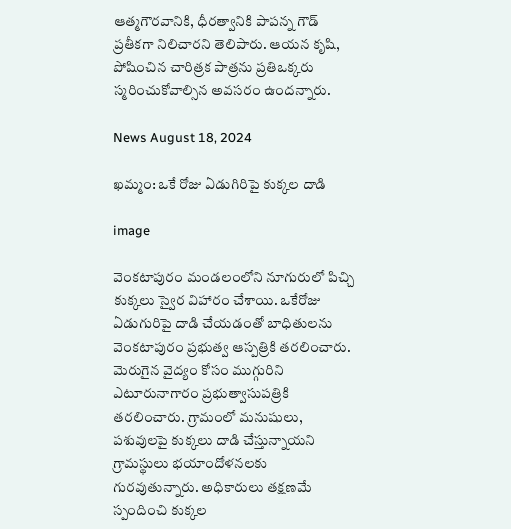ఆత్మగౌరవానికి, ధీరత్వానికి పాపన్న గౌడ్ ప్రతీకగా నిలిచారని తెలిపారు. ఆయన కృషి, పోషించిన చారిత్రక పాత్రను ప్రతిఒక్కరు స్మరించుకోవాల్సిన అవసరం ఉందన్నారు.

News August 18, 2024

ఖమ్మం: ఒకే రోజు ఏడుగిరిపై కుక్కల దాడి

image

వెంకటాపురం మండలంలోని నూగురులో పిచ్చి కుక్కలు స్వైర విహారం చేశాయి. ఒకేరోజు ఏడుగురిపై దాడి చేయడంతో బాధితులను వెంకటాపురం ప్రభుత్వ ఆస్పత్రికి తరలించారు. మెరుగైన వైద్యం కోసం ముగ్గురిని ఎటూరునాగారం ప్రభుత్వాసుపత్రికి తరలించారు. గ్రామంలో మనుషులు, పశువులపై కుక్కలు దాడి చేస్తున్నాయని గ్రామస్థులు భయాందోళనలకు గురవుతున్నారు. అధికారులు తక్షణమే స్పందించి కుక్కల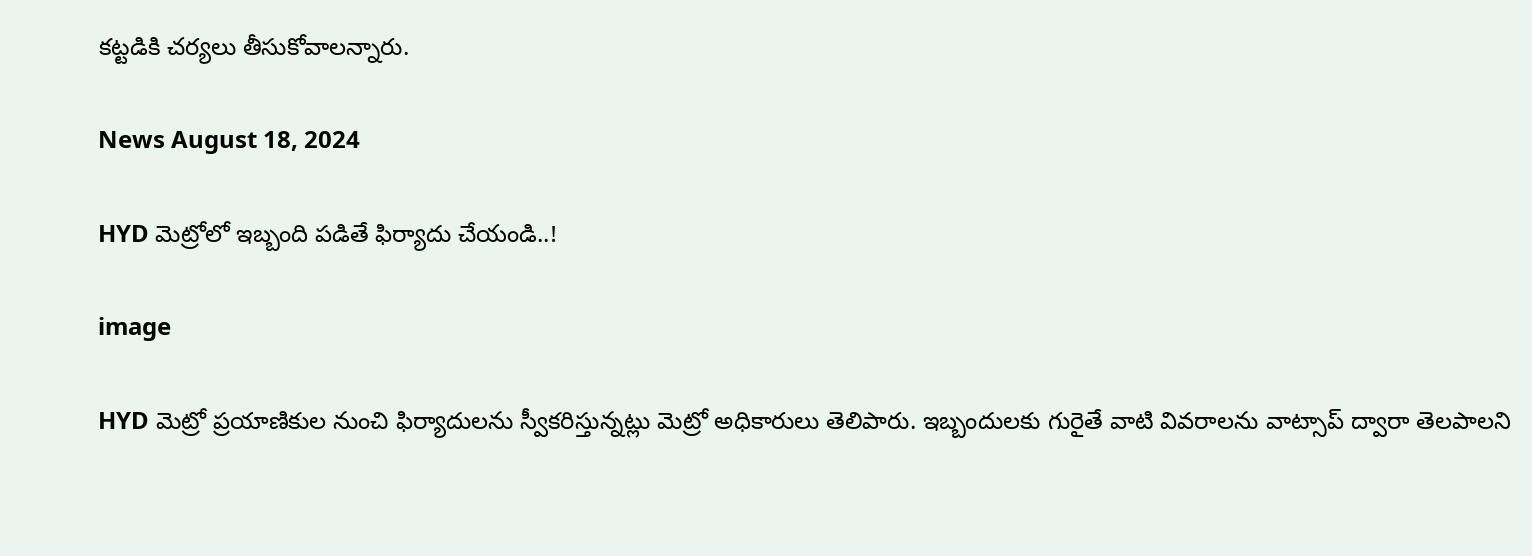కట్టడికి చర్యలు తీసుకోవాలన్నారు.

News August 18, 2024

HYD మెట్రోలో ఇబ్బంది పడితే ఫిర్యాదు చేయండి..!

image

HYD మెట్రో ప్రయాణికుల నుంచి ఫిర్యాదులను స్వీకరిస్తున్నట్లు మెట్రో అధికారులు తెలిపారు. ఇబ్బందులకు గురైతే వాటి వివరాలను వాట్సాప్ ద్వారా తెలపాలని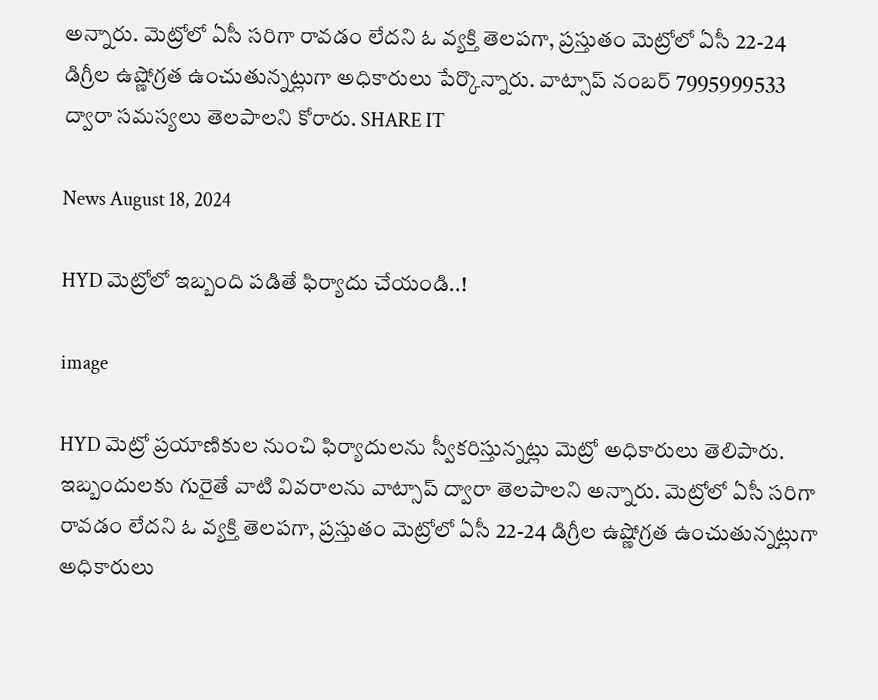అన్నారు. మెట్రోలో ఏసీ సరిగా రావడం లేదని ఓ వ్యక్తి తెలపగా, ప్రస్తుతం మెట్రోలో ఏసీ 22-24 డిగ్రీల ఉష్ణోగ్రత ఉంచుతున్నట్లుగా అధికారులు పేర్కొన్నారు. వాట్సాప్ నంబర్ 7995999533 ద్వారా సమస్యలు తెలపాలని కోరారు. SHARE IT

News August 18, 2024

HYD మెట్రోలో ఇబ్బంది పడితే ఫిర్యాదు చేయండి..!

image

HYD మెట్రో ప్రయాణికుల నుంచి ఫిర్యాదులను స్వీకరిస్తున్నట్లు మెట్రో అధికారులు తెలిపారు. ఇబ్బందులకు గురైతే వాటి వివరాలను వాట్సాప్ ద్వారా తెలపాలని అన్నారు. మెట్రోలో ఏసీ సరిగా రావడం లేదని ఓ వ్యక్తి తెలపగా, ప్రస్తుతం మెట్రోలో ఏసీ 22-24 డిగ్రీల ఉష్ణోగ్రత ఉంచుతున్నట్లుగా అధికారులు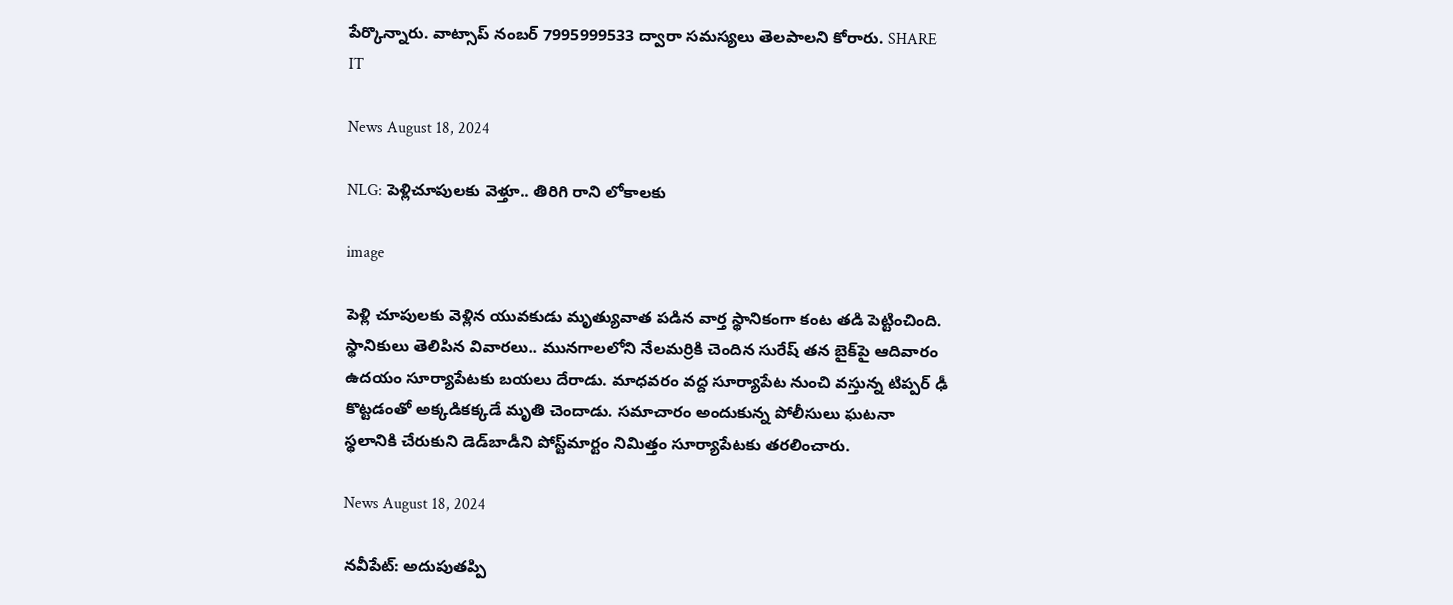పేర్కొన్నారు. వాట్సాప్ నంబర్ 7995999533 ద్వారా సమస్యలు తెలపాలని కోరారు. SHARE IT

News August 18, 2024

NLG: పెళ్లి‌చూపులకు వెళ్తూ.. తిరిగి రాని లోకాలకు

image

పెళ్లి చూపులకు వెళ్లిన యువకుడు మృత్యువాత పడిన వార్త స్థానికంగా కంట తడి పెట్టించింది. స్థానికులు తెలిపిన వివారలు.. మునగాలలోని నేలమర్రికి చెందిన సురేష్ తన బైక్‌పై ఆదివారం ఉదయం సూర్యాపేటకు బయలు దేరాడు. మాధవరం వద్ద సూర్యాపేట నుంచి వస్తున్న టిప్పర్ ఢీ కొట్టడంతో అక్కడికక్కడే మృతి చెందాడు. సమాచారం అందుకున్న పోలీసులు ఘటనా స్థలానికి చేరుకుని డెడ్‌బాడీని పోస్ట్‌మార్టం నిమిత్తం సూర్యాపేటకు తరలించారు.

News August 18, 2024

నవీపేట్: అదుపుతప్పి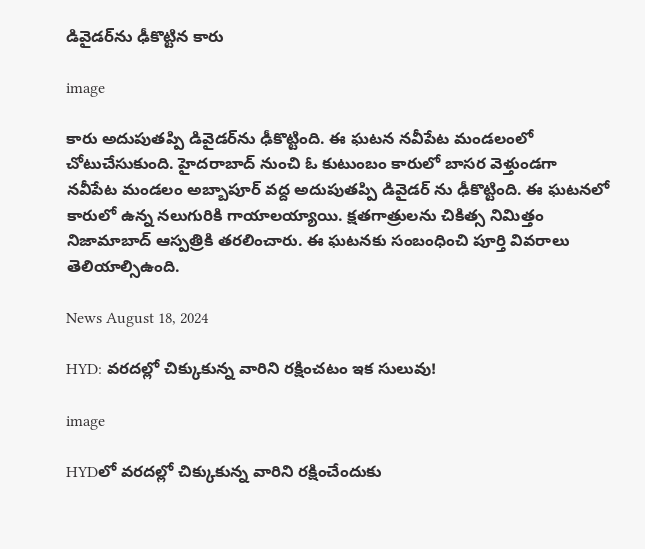డివైడర్‌ను ఢీకొట్టిన కారు

image

కారు అదుపుతప్పి డివైడర్‌ను ఢీకొట్టింది. ఈ ఘటన నవీపేట మండలంలో చోటుచేసుకుంది. హైదరాబాద్ నుంచి ఓ కుటుంబం కారులో బాసర వెళ్తుండగా నవీపేట మండలం అబ్బాపూర్ వద్ద అదుపుతప్పి డివైడర్ ను ఢీకొట్టింది. ఈ ఘటనలో కారులో ఉన్న నలుగురికి గాయాలయ్యాయి. క్షతగాత్రులను చికిత్స నిమిత్తం నిజామాబాద్ ఆస్పత్రికి తరలించారు. ఈ ఘటనకు సంబంధించి పూర్తి వివరాలు తెలియాల్సిఉంది.

News August 18, 2024

HYD: వరదల్లో చిక్కుకున్న వారిని రక్షించటం ఇక సులువు!

image

HYDలో వరదల్లో చిక్కుకున్న వారిని రక్షించేందుకు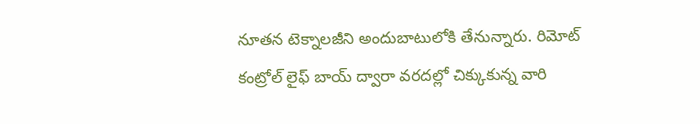నూతన టెక్నాలజీని అందుబాటులోకి తేనున్నారు. రిమోట్ కంట్రోల్ లైఫ్ బాయ్ ద్వారా వరదల్లో చిక్కుకున్న వారి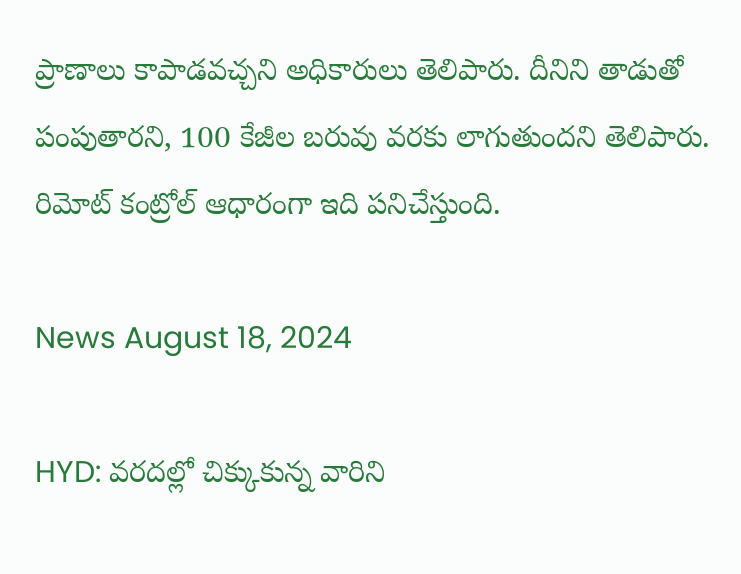ప్రాణాలు కాపాడవచ్చని అధికారులు తెలిపారు. దీనిని తాడుతో పంపుతారని, 100 కేజీల బరువు వరకు లాగుతుందని తెలిపారు. రిమోట్ కంట్రోల్ ఆధారంగా ఇది పనిచేస్తుంది.

News August 18, 2024

HYD: వరదల్లో చిక్కుకున్న వారిని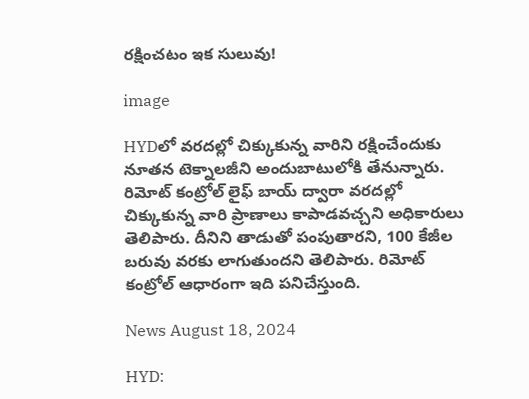రక్షించటం ఇక సులువు!

image

HYDలో వరదల్లో చిక్కుకున్న వారిని రక్షించేందుకు నూతన టెక్నాలజీని అందుబాటులోకి తేనున్నారు. రిమోట్ కంట్రోల్ లైఫ్ బాయ్ ద్వారా వరదల్లో చిక్కుకున్న వారి ప్రాణాలు కాపాడవచ్చని అధికారులు తెలిపారు. దీనిని తాడుతో పంపుతారని, 100 కేజీల బరువు వరకు లాగుతుందని తెలిపారు. రిమోట్ కంట్రోల్ ఆధారంగా ఇది పనిచేస్తుంది.

News August 18, 2024

HYD: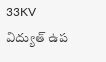33KV విద్యుత్ ఉప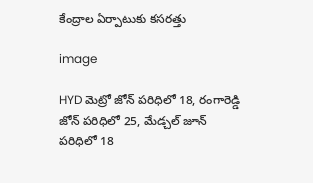కేంద్రాల ఏర్పాటుకు కసరత్తు

image

HYD మెట్రో జోన్ పరిధిలో 18, రంగారెడ్డి జోన్ పరిధిలో 25, మేడ్చల్ జూన్ పరిధిలో 18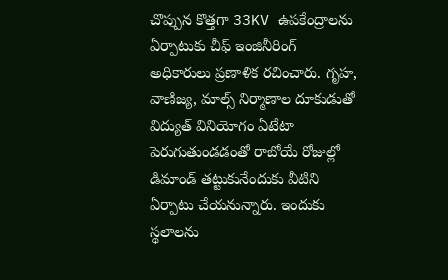చొప్పున కొత్తగా 33KV ఉపకేంద్రాలను ఏర్పాటుకు చీఫ్ ఇంజినీరింగ్ అధికారులు ప్రణాళిక రచించారు. గృహ, వాణిజ్య, మాల్స్ నిర్మాణాల దూకుడుతో విద్యుత్ వినియోగం ఏటేటా పెరుగుతుండడంతో రాబోయే రోజుల్లో డిమాండ్ తట్టుకునేందుకు వీటిని ఏర్పాటు చేయనున్నారు. ఇందుకు స్థలాలను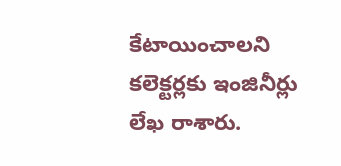కేటాయించాలని కలెక్టర్లకు ఇంజినీర్లు లేఖ రాశారు.